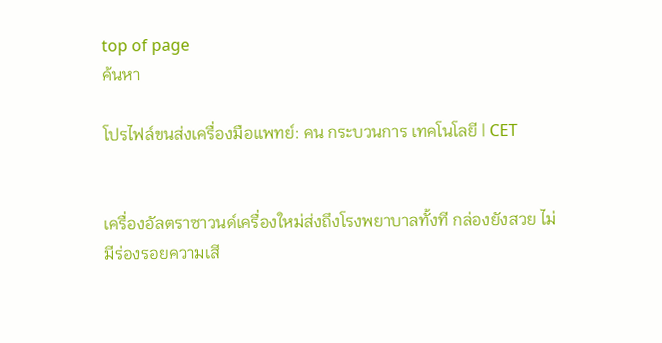top of page
ค้นหา

โปรไฟล์ขนส่งเครื่องมือแพทย์: คน กระบวนการ เทคโนโลยี | CET


เครื่องอัลตราซาวนด์เครื่องใหม่ส่งถึงโรงพยาบาลทั้งที กล่องยังสวย ไม่มีร่องรอยความเสี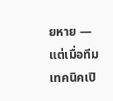ยหาย — แต่เมื่อทีมเทคนิคเปิ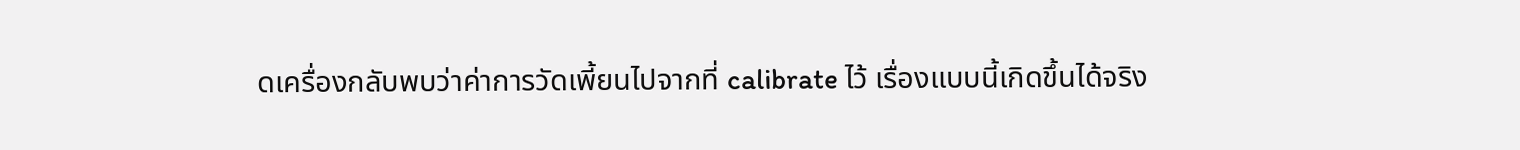ดเครื่องกลับพบว่าค่าการวัดเพี้ยนไปจากที่ calibrate ไว้ เรื่องแบบนี้เกิดขึ้นได้จริง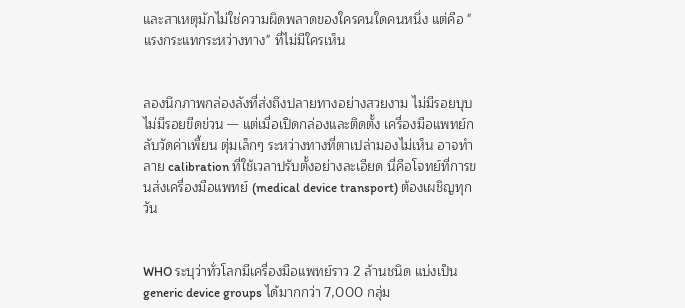และสาเหตุมักไม่ใช่ความผิดพลาดของใครคนใดคนหนึ่ง แต่คือ "แรงกระแทกระหว่างทาง" ที่ไม่มีใครเห็น


ลองนึกภาพกล่องลังที่ส่งถึงปลายทางอย่างสวยงาม ไม่มีรอยบุบ ไม่มีรอยขีดข่วน — แต่เมื่อเปิดกล่องและติดตั้ง เครื่องมือแพทย์กลับวัดค่าเพี้ยน ตุ่มเล็กๆ ระหว่างทางที่ตาเปล่ามองไม่เห็น อาจทำลาย calibration ที่ใช้เวลาปรับตั้งอย่างละเอียด นี่คือโจทย์ที่การขนส่งเครื่องมือแพทย์ (medical device transport) ต้องเผชิญทุกวัน


WHO ระบุว่าทั่วโลกมีเครื่องมือแพทย์ราว 2 ล้านชนิด แบ่งเป็น generic device groups ได้มากกว่า 7,000 กลุ่ม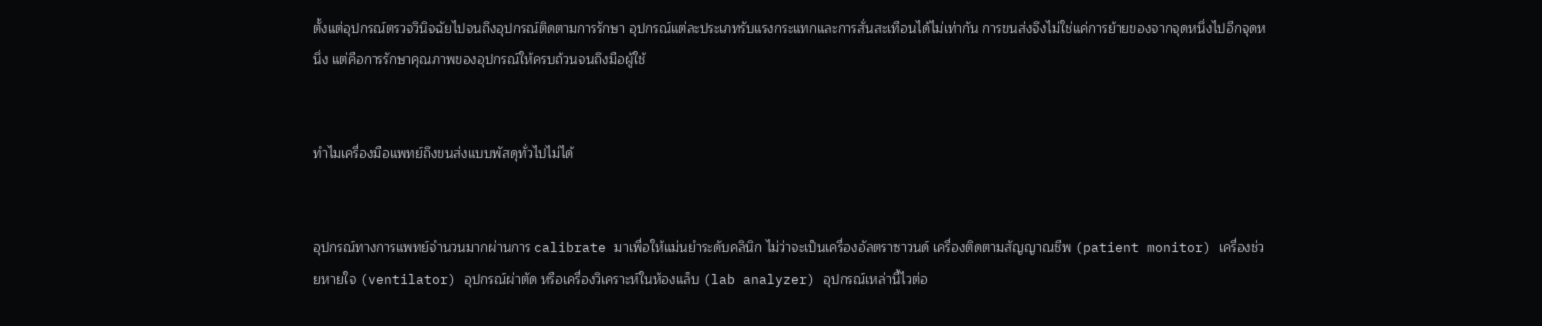ตั้งแต่อุปกรณ์ตรวจวินิจฉัยไปจนถึงอุปกรณ์ติดตามการรักษา อุปกรณ์แต่ละประเภทรับแรงกระแทกและการสั่นสะเทือนได้ไม่เท่ากัน การขนส่งจึงไม่ใช่แค่การย้ายของจากจุดหนึ่งไปอีกจุดหนึ่ง แต่คือการรักษาคุณภาพของอุปกรณ์ให้ครบถ้วนจนถึงมือผู้ใช้


ทำไมเครื่องมือแพทย์ถึงขนส่งแบบพัสดุทั่วไปไม่ได้


อุปกรณ์ทางการแพทย์จำนวนมากผ่านการ calibrate มาเพื่อให้แม่นยำระดับคลินิก ไม่ว่าจะเป็นเครื่องอัลตราซาวนด์ เครื่องติดตามสัญญาณชีพ (patient monitor) เครื่องช่วยหายใจ (ventilator) อุปกรณ์ผ่าตัด หรือเครื่องวิเคราะห์ในห้องแล็บ (lab analyzer) อุปกรณ์เหล่านี้ไวต่อ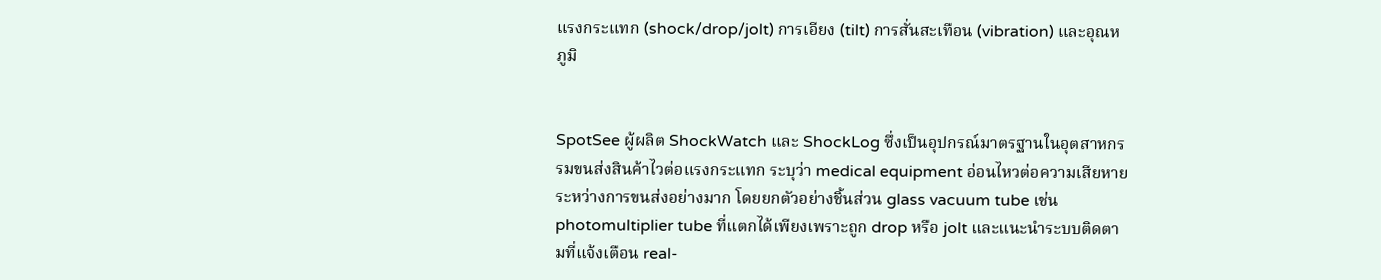แรงกระแทก (shock/drop/jolt) การเอียง (tilt) การสั่นสะเทือน (vibration) และอุณหภูมิ


SpotSee ผู้ผลิต ShockWatch และ ShockLog ซึ่งเป็นอุปกรณ์มาตรฐานในอุตสาหกรรมขนส่งสินค้าไวต่อแรงกระแทก ระบุว่า medical equipment อ่อนไหวต่อความเสียหายระหว่างการขนส่งอย่างมาก โดยยกตัวอย่างชิ้นส่วน glass vacuum tube เช่น photomultiplier tube ที่แตกได้เพียงเพราะถูก drop หรือ jolt และแนะนำระบบติดตามที่แจ้งเตือน real-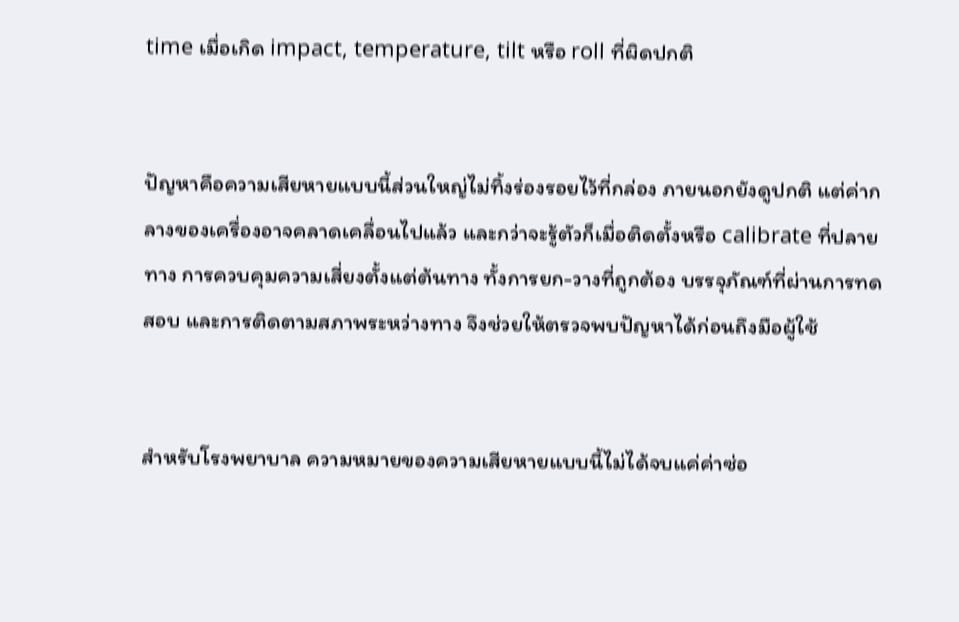time เมื่อเกิด impact, temperature, tilt หรือ roll ที่ผิดปกติ


ปัญหาคือความเสียหายแบบนี้ส่วนใหญ่ไม่ทิ้งร่องรอยไว้ที่กล่อง ภายนอกยังดูปกติ แต่ค่ากลางของเครื่องอาจคลาดเคลื่อนไปแล้ว และกว่าจะรู้ตัวก็เมื่อติดตั้งหรือ calibrate ที่ปลายทาง การควบคุมความเสี่ยงตั้งแต่ต้นทาง ทั้งการยก-วางที่ถูกต้อง บรรจุภัณฑ์ที่ผ่านการทดสอบ และการติดตามสภาพระหว่างทาง จึงช่วยให้ตรวจพบปัญหาได้ก่อนถึงมือผู้ใช้


สำหรับโรงพยาบาล ความหมายของความเสียหายแบบนี้ไม่ได้จบแค่ค่าซ่อ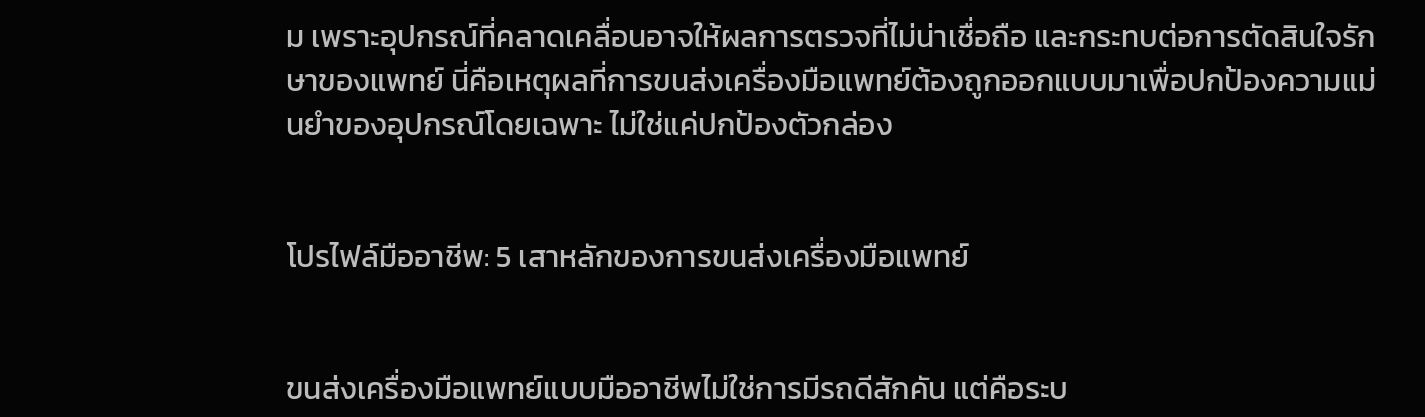ม เพราะอุปกรณ์ที่คลาดเคลื่อนอาจให้ผลการตรวจที่ไม่น่าเชื่อถือ และกระทบต่อการตัดสินใจรักษาของแพทย์ นี่คือเหตุผลที่การขนส่งเครื่องมือแพทย์ต้องถูกออกแบบมาเพื่อปกป้องความแม่นยำของอุปกรณ์โดยเฉพาะ ไม่ใช่แค่ปกป้องตัวกล่อง


โปรไฟล์มืออาชีพ: 5 เสาหลักของการขนส่งเครื่องมือแพทย์


ขนส่งเครื่องมือแพทย์แบบมืออาชีพไม่ใช่การมีรถดีสักคัน แต่คือระบ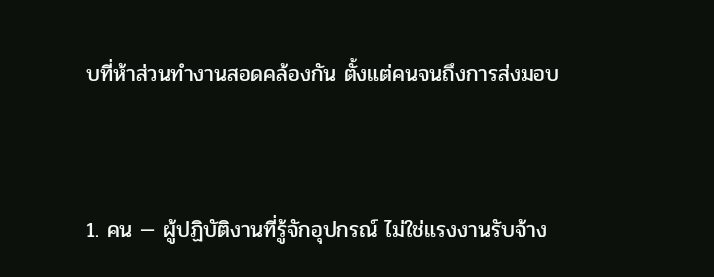บที่ห้าส่วนทำงานสอดคล้องกัน ตั้งแต่คนจนถึงการส่งมอบ


1. คน — ผู้ปฏิบัติงานที่รู้จักอุปกรณ์ ไม่ใช่แรงงานรับจ้าง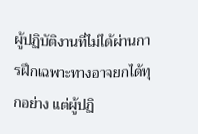ผู้ปฏิบัติงานที่ไม่ได้ผ่านการฝึกเฉพาะทางอาจยกได้ทุกอย่าง แต่ผู้ปฏิ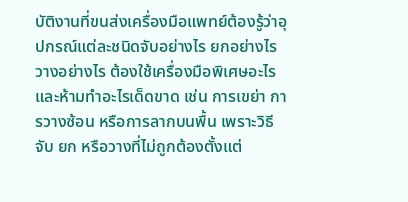บัติงานที่ขนส่งเครื่องมือแพทย์ต้องรู้ว่าอุปกรณ์แต่ละชนิดจับอย่างไร ยกอย่างไร วางอย่างไร ต้องใช้เครื่องมือพิเศษอะไร และห้ามทำอะไรเด็ดขาด เช่น การเขย่า การวางซ้อน หรือการลากบนพื้น เพราะวิธีจับ ยก หรือวางที่ไม่ถูกต้องตั้งแต่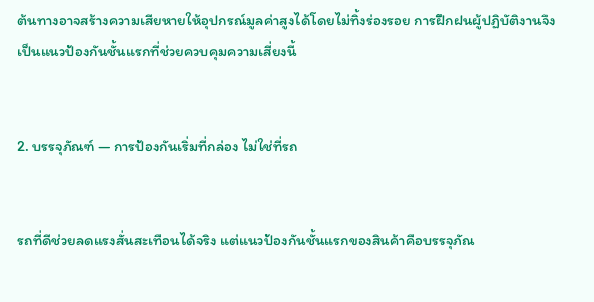ต้นทางอาจสร้างความเสียหายให้อุปกรณ์มูลค่าสูงได้โดยไม่ทิ้งร่องรอย การฝึกฝนผู้ปฏิบัติงานจึงเป็นแนวป้องกันชั้นแรกที่ช่วยควบคุมความเสี่ยงนี้


2. บรรจุภัณฑ์ — การป้องกันเริ่มที่กล่อง ไม่ใช่ที่รถ


รถที่ดีช่วยลดแรงสั่นสะเทือนได้จริง แต่แนวป้องกันชั้นแรกของสินค้าคือบรรจุภัณ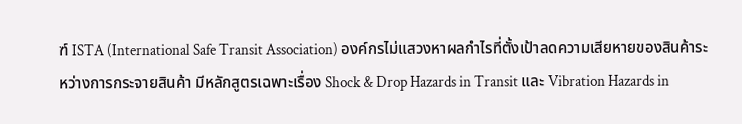ฑ์ ISTA (International Safe Transit Association) องค์กรไม่แสวงหาผลกำไรที่ตั้งเป้าลดความเสียหายของสินค้าระหว่างการกระจายสินค้า มีหลักสูตรเฉพาะเรื่อง Shock & Drop Hazards in Transit และ Vibration Hazards in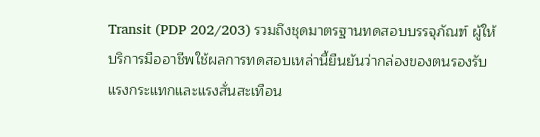Transit (PDP 202/203) รวมถึงชุดมาตรฐานทดสอบบรรจุภัณฑ์ ผู้ให้บริการมืออาชีพใช้ผลการทดสอบเหล่านี้ยืนยันว่ากล่องของตนรองรับแรงกระแทกและแรงสั่นสะเทือน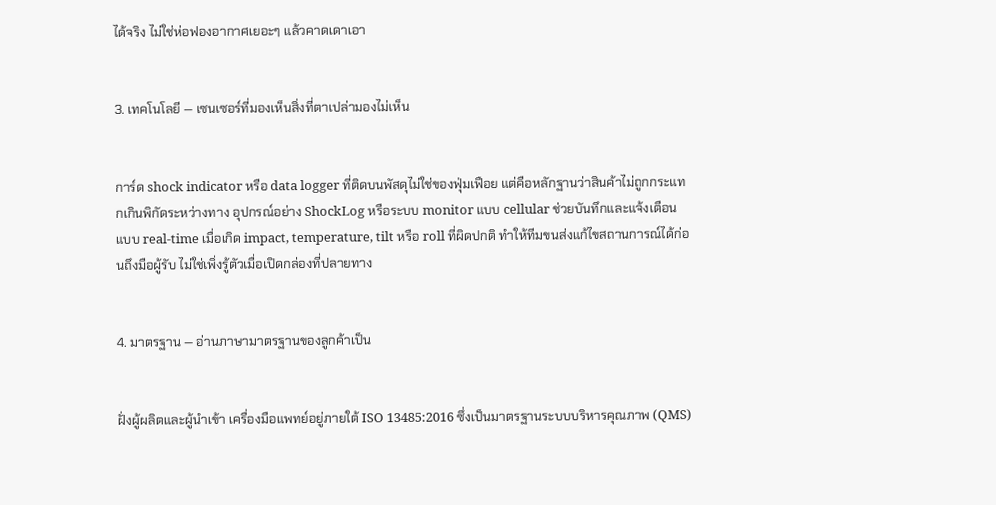ได้จริง ไม่ใช่ห่อฟองอากาศเยอะๆ แล้วคาดเดาเอา


3. เทคโนโลยี — เซนเซอร์ที่มองเห็นสิ่งที่ตาเปล่ามองไม่เห็น


การ์ด shock indicator หรือ data logger ที่ติดบนพัสดุไม่ใช่ของฟุ่มเฟือย แต่คือหลักฐานว่าสินค้าไม่ถูกกระแทกเกินพิกัดระหว่างทาง อุปกรณ์อย่าง ShockLog หรือระบบ monitor แบบ cellular ช่วยบันทึกและแจ้งเตือนแบบ real-time เมื่อเกิด impact, temperature, tilt หรือ roll ที่ผิดปกติ ทำให้ทีมขนส่งแก้ไขสถานการณ์ได้ก่อนถึงมือผู้รับ ไม่ใช่เพิ่งรู้ตัวเมื่อเปิดกล่องที่ปลายทาง


4. มาตรฐาน — อ่านภาษามาตรฐานของลูกค้าเป็น


ฝั่งผู้ผลิตและผู้นำเข้า เครื่องมือแพทย์อยู่ภายใต้ ISO 13485:2016 ซึ่งเป็นมาตรฐานระบบบริหารคุณภาพ (QMS)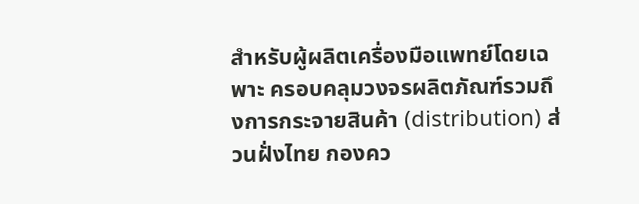สำหรับผู้ผลิตเครื่องมือแพทย์โดยเฉพาะ ครอบคลุมวงจรผลิตภัณฑ์รวมถึงการกระจายสินค้า (distribution) ส่วนฝั่งไทย กองคว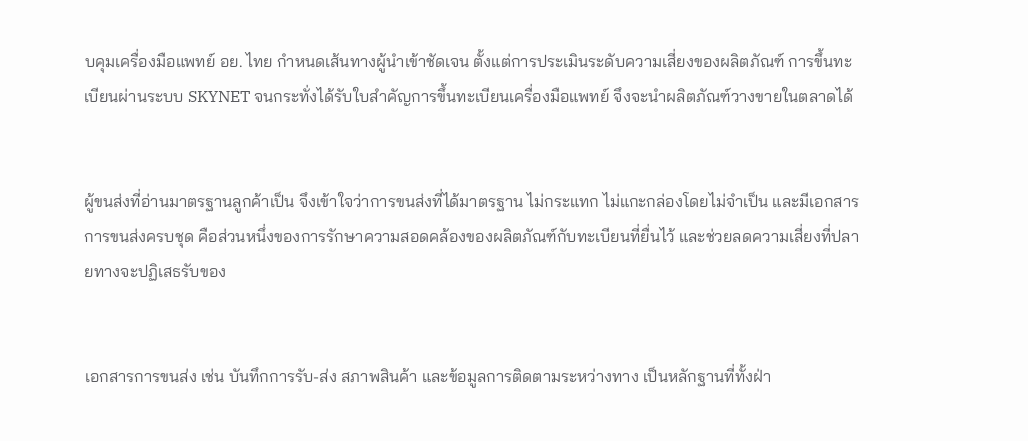บคุมเครื่องมือแพทย์ อย. ไทย กำหนดเส้นทางผู้นำเข้าชัดเจน ตั้งแต่การประเมินระดับความเสี่ยงของผลิตภัณฑ์ การขึ้นทะเบียนผ่านระบบ SKYNET จนกระทั่งได้รับใบสำคัญการขึ้นทะเบียนเครื่องมือแพทย์ จึงจะนำผลิตภัณฑ์วางขายในตลาดได้


ผู้ขนส่งที่อ่านมาตรฐานลูกค้าเป็น จึงเข้าใจว่าการขนส่งที่ได้มาตรฐาน ไม่กระแทก ไม่แกะกล่องโดยไม่จำเป็น และมีเอกสารการขนส่งครบชุด คือส่วนหนึ่งของการรักษาความสอดคล้องของผลิตภัณฑ์กับทะเบียนที่ยื่นไว้ และช่วยลดความเสี่ยงที่ปลายทางจะปฏิเสธรับของ


เอกสารการขนส่ง เช่น บันทึกการรับ-ส่ง สภาพสินค้า และข้อมูลการติดตามระหว่างทาง เป็นหลักฐานที่ทั้งฝ่า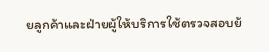ยลูกค้าและฝ่ายผู้ให้บริการใช้ตรวจสอบย้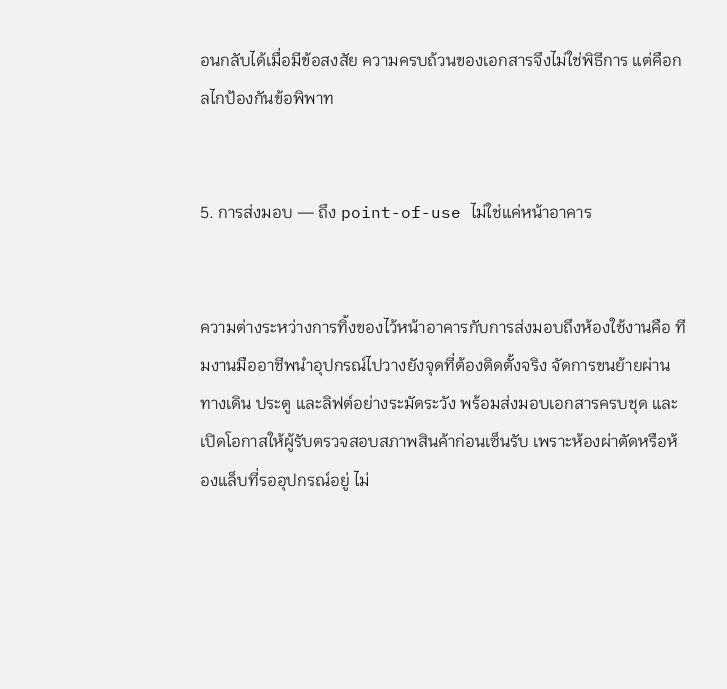อนกลับได้เมื่อมีข้อสงสัย ความครบถ้วนของเอกสารจึงไม่ใช่พิธีการ แต่คือกลไกป้องกันข้อพิพาท


5. การส่งมอบ — ถึง point-of-use ไม่ใช่แค่หน้าอาคาร


ความต่างระหว่างการทิ้งของไว้หน้าอาคารกับการส่งมอบถึงห้องใช้งานคือ ทีมงานมืออาชีพนำอุปกรณ์ไปวางยังจุดที่ต้องติดตั้งจริง จัดการขนย้ายผ่านทางเดิน ประตู และลิฟต์อย่างระมัดระวัง พร้อมส่งมอบเอกสารครบชุด และเปิดโอกาสให้ผู้รับตรวจสอบสภาพสินค้าก่อนเซ็นรับ เพราะห้องผ่าตัดหรือห้องแล็บที่รออุปกรณ์อยู่ ไม่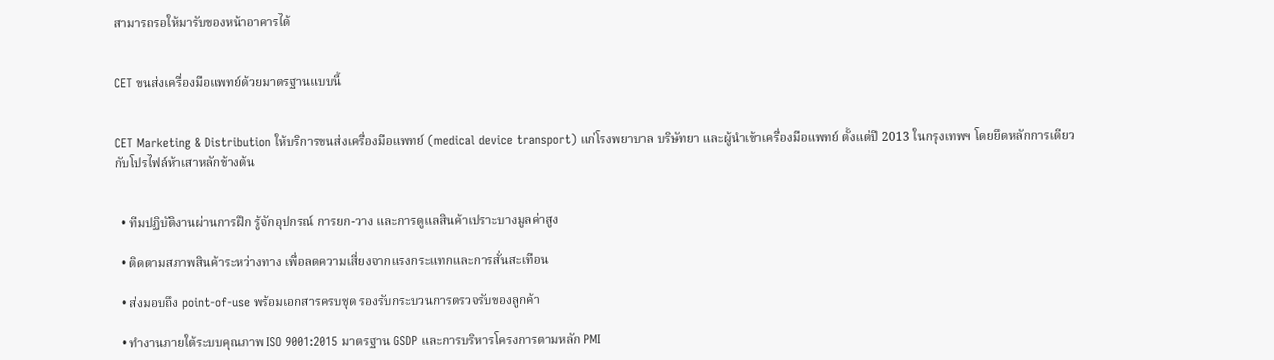สามารถรอให้มารับของหน้าอาคารได้


CET ขนส่งเครื่องมือแพทย์ด้วยมาตรฐานแบบนี้


CET Marketing & Distribution ให้บริการขนส่งเครื่องมือแพทย์ (medical device transport) แก่โรงพยาบาล บริษัทยา และผู้นำเข้าเครื่องมือแพทย์ ตั้งแต่ปี 2013 ในกรุงเทพฯ โดยยึดหลักการเดียวกับโปรไฟล์ห้าเสาหลักข้างต้น


  • ทีมปฏิบัติงานผ่านการฝึก รู้จักอุปกรณ์ การยก-วาง และการดูแลสินค้าเปราะบางมูลค่าสูง

  • ติดตามสภาพสินค้าระหว่างทาง เพื่อลดความเสี่ยงจากแรงกระแทกและการสั่นสะเทือน

  • ส่งมอบถึง point-of-use พร้อมเอกสารครบชุด รองรับกระบวนการตรวจรับของลูกค้า

  • ทำงานภายใต้ระบบคุณภาพ ISO 9001:2015 มาตรฐาน GSDP และการบริหารโครงการตามหลัก PMI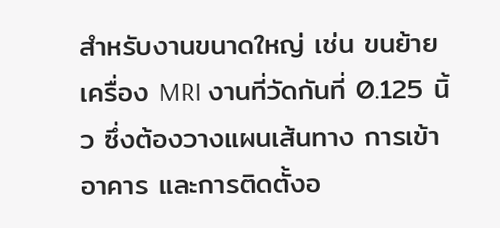สำหรับงานขนาดใหญ่ เช่น ขนย้ายเครื่อง MRI งานที่วัดกันที่ 0.125 นิ้ว ซึ่งต้องวางแผนเส้นทาง การเข้าอาคาร และการติดตั้งอ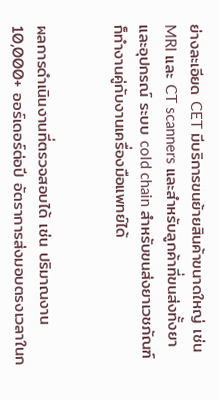ย่างละเอียด CET มีบริการขนย้ายสินค้าขนาดใหญ่ เช่น MRI และ CT scanners และสำหรับลูกค้าที่ขนส่งทั้งยาและอุปกรณ์ ระบบ cold chain สำหรับขนส่งยาเวชภัณฑ์ ก็ทำงานคู่กับงานเครื่องมือแพทย์ได้


ผลการดำเนินงานที่ตรวจสอบได้ เช่น ปริมาณงาน 10,000+ ออร์เดอร์ต่อปี อัตราการส่งมอบตรงเวลาในก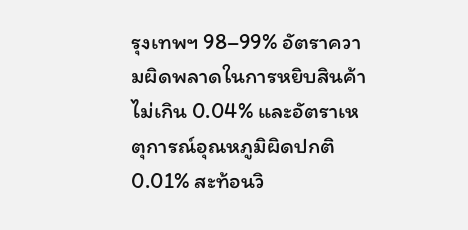รุงเทพฯ 98–99% อัตราความผิดพลาดในการหยิบสินค้าไม่เกิน 0.04% และอัตราเหตุการณ์อุณหภูมิผิดปกติ 0.01% สะท้อนวิ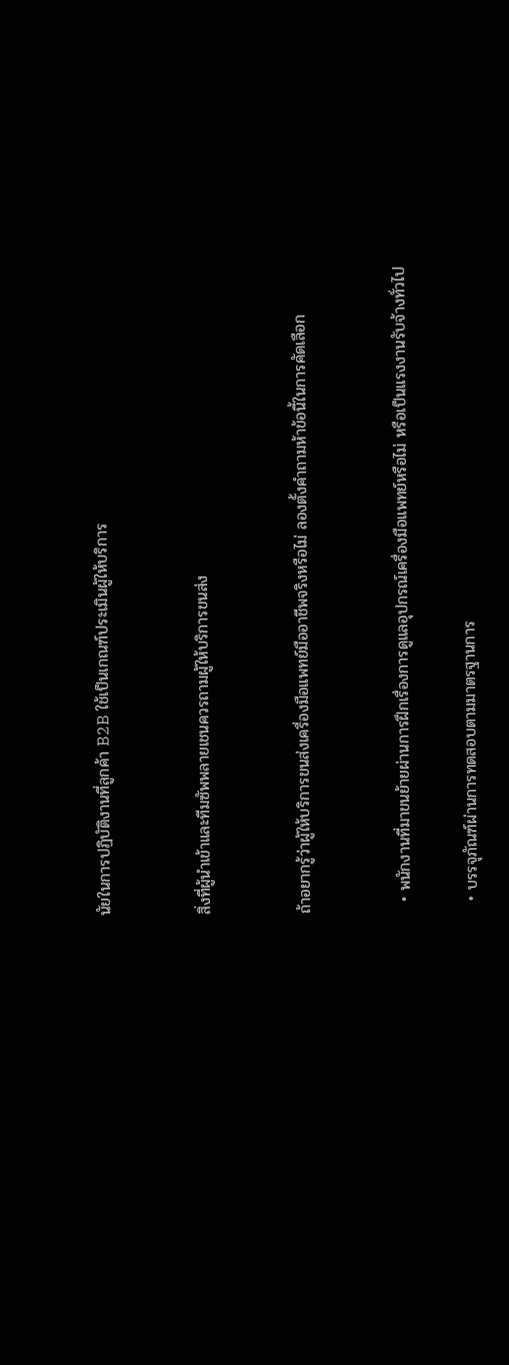นัยในการปฏิบัติงานที่ลูกค้า B2B ใช้เป็นเกณฑ์ประเมินผู้ให้บริการ


สิ่งที่ผู้นำเข้าและทีมซัพพลายเชนควรถามผู้ให้บริการขนส่ง


ถ้าอยากรู้ว่าผู้ให้บริการขนส่งเครื่องมือแพทย์มืออาชีพจริงหรือไม่ ลองตั้งคำถามห้าข้อนี้ในการคัดเลือก


  • พนักงานที่มาขนย้ายผ่านการฝึกเรื่องการดูแลอุปกรณ์เครื่องมือแพทย์หรือไม่ หรือเป็นแรงงานรับจ้างทั่วไป

  • บรรจุภัณฑ์ผ่านการทดสอบตามมาตรฐานการ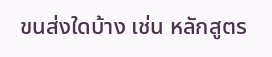ขนส่งใดบ้าง เช่น หลักสูตร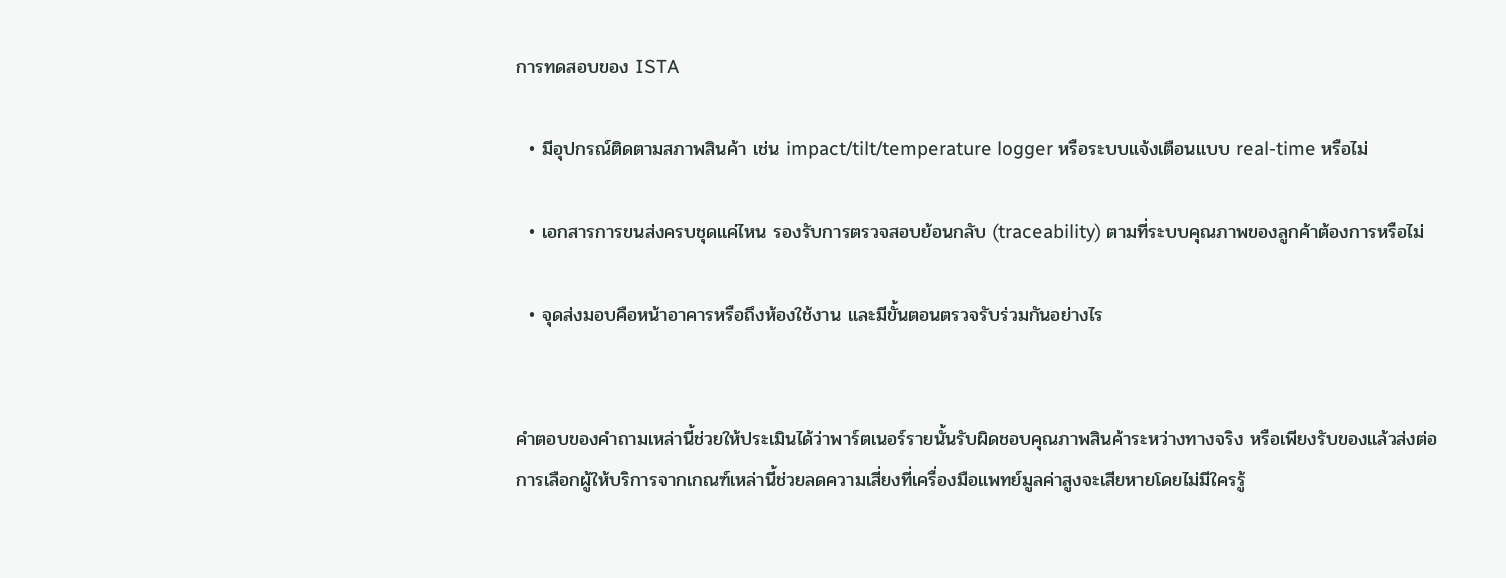การทดสอบของ ISTA

  • มีอุปกรณ์ติดตามสภาพสินค้า เช่น impact/tilt/temperature logger หรือระบบแจ้งเตือนแบบ real-time หรือไม่

  • เอกสารการขนส่งครบชุดแค่ไหน รองรับการตรวจสอบย้อนกลับ (traceability) ตามที่ระบบคุณภาพของลูกค้าต้องการหรือไม่

  • จุดส่งมอบคือหน้าอาคารหรือถึงห้องใช้งาน และมีขั้นตอนตรวจรับร่วมกันอย่างไร


คำตอบของคำถามเหล่านี้ช่วยให้ประเมินได้ว่าพาร์ตเนอร์รายนั้นรับผิดชอบคุณภาพสินค้าระหว่างทางจริง หรือเพียงรับของแล้วส่งต่อ การเลือกผู้ให้บริการจากเกณฑ์เหล่านี้ช่วยลดความเสี่ยงที่เครื่องมือแพทย์มูลค่าสูงจะเสียหายโดยไม่มีใครรู้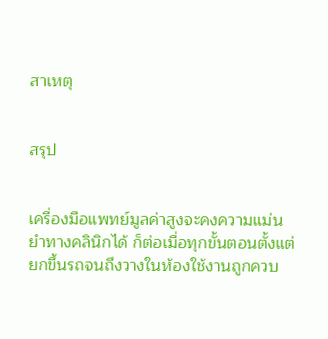สาเหตุ


สรุป


เครื่องมือแพทย์มูลค่าสูงจะคงความแม่นยำทางคลินิกได้ ก็ต่อเมื่อทุกขั้นตอนตั้งแต่ยกขึ้นรถจนถึงวางในห้องใช้งานถูกควบ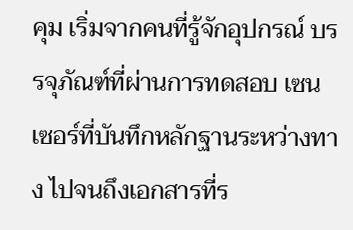คุม เริ่มจากคนที่รู้จักอุปกรณ์ บรรจุภัณฑ์ที่ผ่านการทดสอบ เซนเซอร์ที่บันทึกหลักฐานระหว่างทาง ไปจนถึงเอกสารที่ร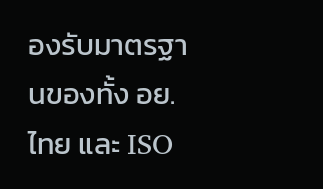องรับมาตรฐานของทั้ง อย. ไทย และ ISO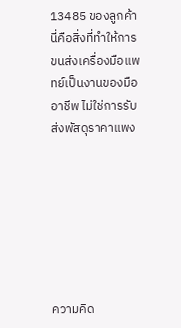13485 ของลูกค้า นี่คือสิ่งที่ทำให้การขนส่งเครื่องมือแพทย์เป็นงานของมืออาชีพ ไม่ใช่การรับส่งพัสดุราคาแพง







ความคิด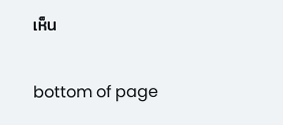เห็น


bottom of page